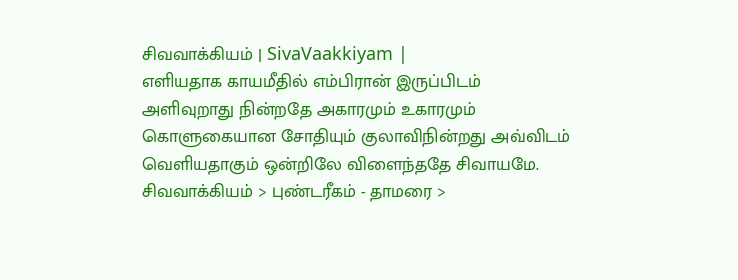சிவவாக்கியம் | SivaVaakkiyam |
எளியதாக காயமீதில் எம்பிரான் இருப்பிடம்
அளிவுறாது நின்றதே அகாரமும் உகாரமும்
கொளுகையான சோதியும் குலாவிநின்றது அவ்விடம்
வெளியதாகும் ஒன்றிலே விளைந்ததே சிவாயமே.
சிவவாக்கியம் > புண்டரீகம் - தாமரை >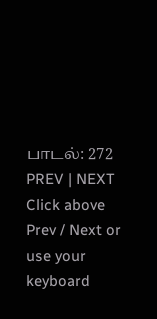பாடல்: 272
PREV | NEXT
Click above Prev / Next or use your keyboard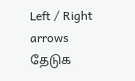Left / Right arrows
தேடுக